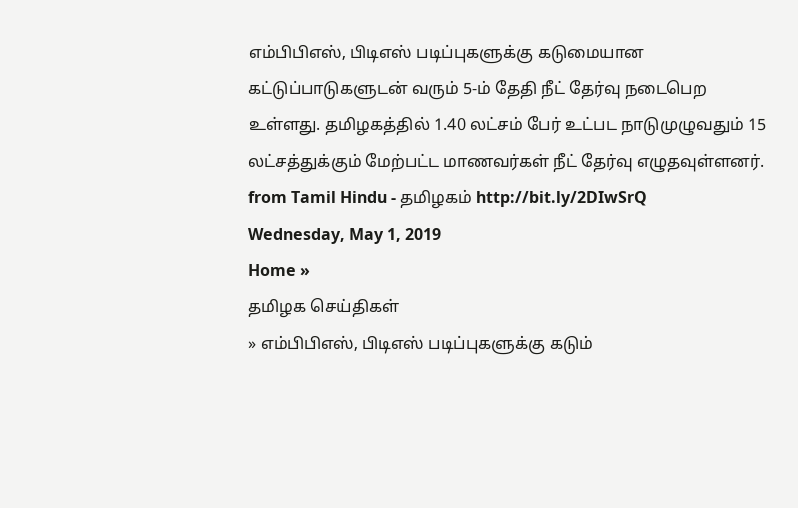எம்பிபிஎஸ், பிடிஎஸ் படிப்புகளுக்கு கடுமையான கட்டுப்பாடுகளுடன் வரும் 5-ம் தேதி நீட் தேர்வு நடைபெற உள்ளது. தமிழகத்தில் 1.40 லட்சம் பேர் உட்பட நாடுமுழுவதும் 15 லட்சத்துக்கும் மேற்பட்ட மாணவர்கள் நீட் தேர்வு எழுதவுள்ளனர்.
from Tamil Hindu - தமிழகம் http://bit.ly/2DIwSrQ
Wednesday, May 1, 2019
Home »
தமிழக செய்திகள்
» எம்பிபிஎஸ், பிடிஎஸ் படிப்புகளுக்கு கடும்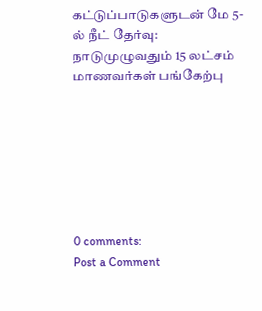கட்டுப்பாடுகளுடன் மே 5-ல் நீட் தேர்வு: நாடுமுழுவதும் 15 லட்சம் மாணவர்கள் பங்கேற்பு







0 comments:
Post a Comment